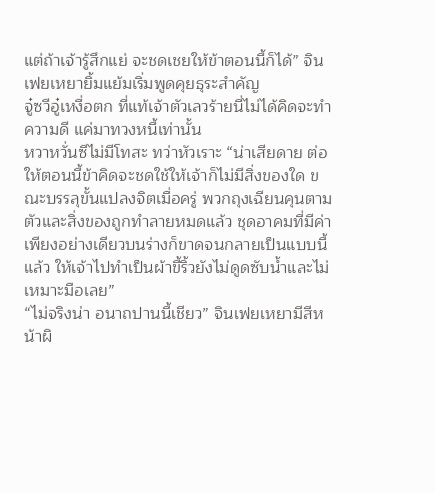แต่ถ้าเจ้ารู้สึกแย่ จะชดเชยให้ข้าตอนนี้ก็ได้” จินเฟยเหยายิ้มแย้มเริ่มพูดคุยธุระสำคัญ
จู๋ซวีอู๋เหงื่อตก ที่แท้เจ้าตัวเลวร้ายนี่ไม่ได้คิดจะทำความดี แค่มาทวงหนี้เท่านั้น
หวาหวั่นซีไม่มีโทสะ ทว่าหัวเราะ “น่าเสียดาย ต่อให้ตอนนี้ข้าคิดจะชดใช้ให้เจ้าก็ไม่มีสิ่งของใด ขณะบรรลุขั้นแปลงจิตเมื่อครู่ พวกถุงเฉียนคุนตามตัวและสิ่งของถูกทำลายหมดแล้ว ชุดอาคมที่มีค่าเพียงอย่างเดียวบนร่างก็ขาดจนกลายเป็นแบบนี้แล้ว ให้เจ้าไปทำเป็นผ้าขี้ริ้วยังไม่ดูดซับน้ำและไม่เหมาะมือเลย”
“ไม่จริงน่า อนาถปานนี้เชียว” จินเฟยเหยามีสีหน้าผิ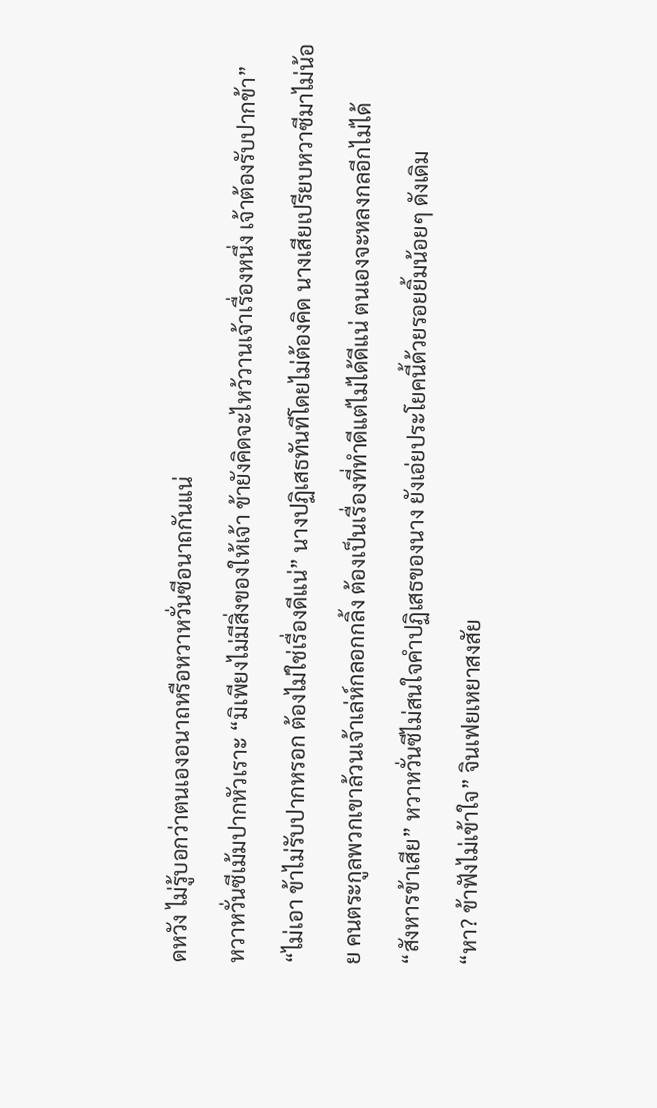ดหวัง ไม่รู้บอกว่าตนเองอนาถหรือหวาหวั่นซีอนาถกันแน่
หวาหวั่นซีเม้มปากหัวเราะ “มิเพียงไม่มีสิ่งของให้เจ้า ข้ายังคิดจะไหว้วานเจ้าเรื่องหนึ่ง เจ้าต้องรับปากข้า”
“ไม่เอา ข้าไม่รับปากหรอก ต้องไม่ใช่เรื่องดีแน่” นางปฏิเสธทันทีโดยไม่ต้องคิด นางเสียเปรียบหวาซีมาไม่น้อย คนตระกูลพวกเขาล้วนเจ้าเล่ห์กลอกกลิ้ง ต้องเป็นเรื่องที่ทำดีแต่ไม่ได้ดีแน่ ตนเองจะหลงกลอีกไม่ได้
“สังหารข้าเสีย” หวาหวั่นซีไม่สนใจคำปฏิเสธของนาง ยังเอ่ยประโยคนี้ด้วยรอยยิ้มน้อยๆ ดังเดิม
“หา? ข้าฟังไม่เข้าใจ” จินเฟยเหยาสงสัย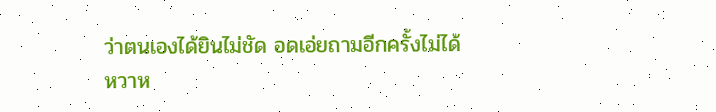ว่าตนเองได้ยินไม่ชัด อดเอ่ยถามอีกครั้งไม่ได้
หวาห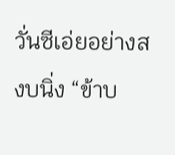วั่นซีเอ่ยอย่างสงบนิ่ง “ข้าบ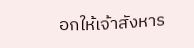อกให้เจ้าสังหาร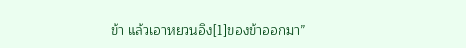ข้า แล้วเอาหยวนอิง[1]ของข้าออกมา”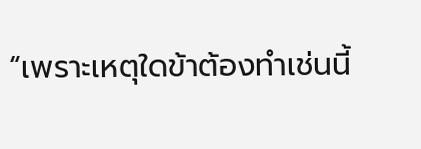“เพราะเหตุใดข้าต้องทำเช่นนี้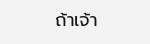ถ้าเจ้า